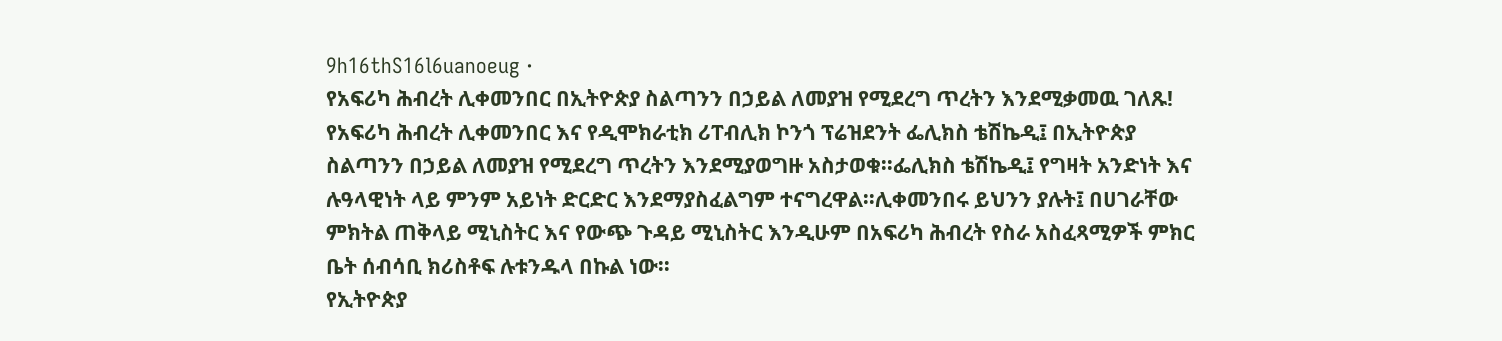9h16thS16l6uanoeug ·
የአፍሪካ ሕብረት ሊቀመንበር በኢትዮጵያ ስልጣንን በኃይል ለመያዝ የሚደረግ ጥረትን እንደሚቃመዉ ገለጹ!
የአፍሪካ ሕብረት ሊቀመንበር እና የዲሞክራቲክ ሪፐብሊክ ኮንጎ ፕሬዝደንት ፌሊክስ ቴሽኬዲ፤ በኢትዮጵያ ስልጣንን በኃይል ለመያዝ የሚደረግ ጥረትን እንደሚያወግዙ አስታወቁ፡፡ፌሊክስ ቴሽኬዲ፤ የግዛት አንድነት እና ሉዓላዊነት ላይ ምንም አይነት ድርድር እንደማያስፈልግም ተናግረዋል፡፡ሊቀመንበሩ ይህንን ያሉት፤ በሀገራቸው ምክትል ጠቅላይ ሚኒስትር እና የውጭ ጉዳይ ሚኒስትር እንዲሁም በአፍሪካ ሕብረት የስራ አስፈጻሚዎች ምክር ቤት ሰብሳቢ ክሪስቶፍ ሉቱንዱላ በኩል ነው፡፡
የኢትዮጵያ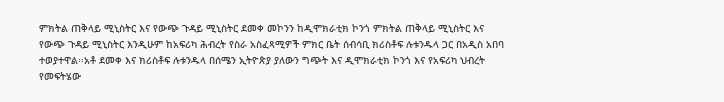ምክትል ጠቅላይ ሚኒስትር እና የውጭ ጉዳይ ሚኒስትር ደመቀ መኮንን ከዲሞክራቲክ ኮንጎ ምክትል ጠቅላይ ሚኒስትር እና የውጭ ጉዳይ ሚኒስትር እንዲሁም ከአፍሪካ ሕብረት የስራ አስፈጻሚዎች ምክር ቤት ሰብሳቢ ክሪስቶፍ ሉቱንዱላ ጋር በአዲስ አበባ ተወያተዋል፡፡አቶ ደመቀ እና ክሪስቶፍ ሉቱንዱላ በሰሜን ኢትዮጵያ ያለውን ግጭት እና ዲሞክራቲክ ኮንጎ እና የአፍሪካ ህብረት የመፍትሄው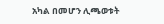አካል በመሆን ሊጫወቱት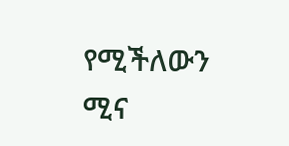የሚችለውን ሚና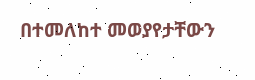በተመለከተ መወያየታቸውን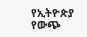የኢትዮጵያ የውጭ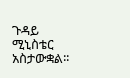ጉዳይ ሚኒስቴር አስታውቋል፡፡